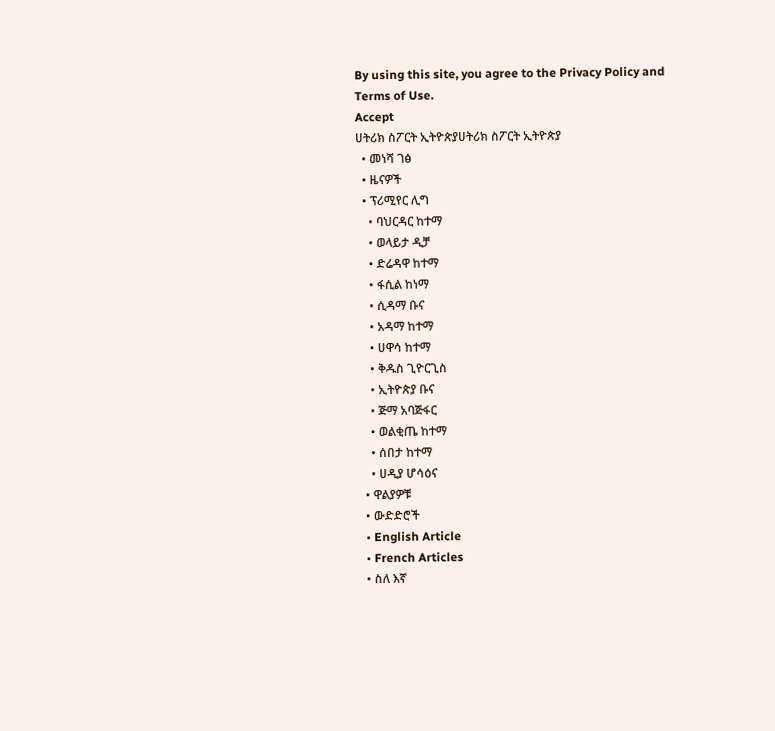By using this site, you agree to the Privacy Policy and Terms of Use.
Accept
ሀትሪክ ስፖርት ኢትዮጵያሀትሪክ ስፖርት ኢትዮጵያ
  • መነሻ ገፅ
  • ዜናዎች
  • ፕሪሚየር ሊግ
    • ባህርዳር ከተማ
    • ወላይታ ዲቻ
    • ድሬዳዋ ከተማ
    • ፋሲል ከነማ
    • ሲዳማ ቡና
    • አዳማ ከተማ
    • ሀዋሳ ከተማ
    • ቅዱስ ጊዮርጊስ
    • ኢትዮጵያ ቡና
    • ጅማ አባጅፋር
    • ወልቂጤ ከተማ
    • ሰበታ ከተማ
    • ሀዲያ ሆሳዕና
  • ዋልያዎቹ
  • ውድድሮች
  • English Article
  • French Articles
  • ስለ እኛ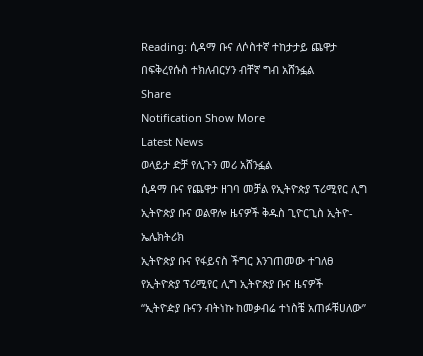Reading: ሲዳማ ቡና ለሶስተኛ ተከታታይ ጨዋታ በፍቅረየሱስ ተክለብርሃን ብቸኛ ግብ አሸንፏል
Share
Notification Show More
Latest News
ወላይታ ድቻ የሊጉን መሪ አሸንፏል
ሲዳማ ቡና የጨዋታ ዘገባ መቻል የኢትዮጵያ ፕሪሚየር ሊግ ኢትዮጵያ ቡና ወልዋሎ ዜናዎች ቅዱስ ጊዮርጊስ ኢትዮ-ኤሌክትሪክ
ኢትዮጵያ ቡና የፋይናስ ችግር እንገጠመው ተገለፀ
የኢትዮጵያ ፕሪሚየር ሊግ ኢትዮጵያ ቡና ዜናዎች
“ኢትዮዽያ ቡናን ብትነኩ ከመቃብሬ ተነስቼ አጠፉቹሀለው”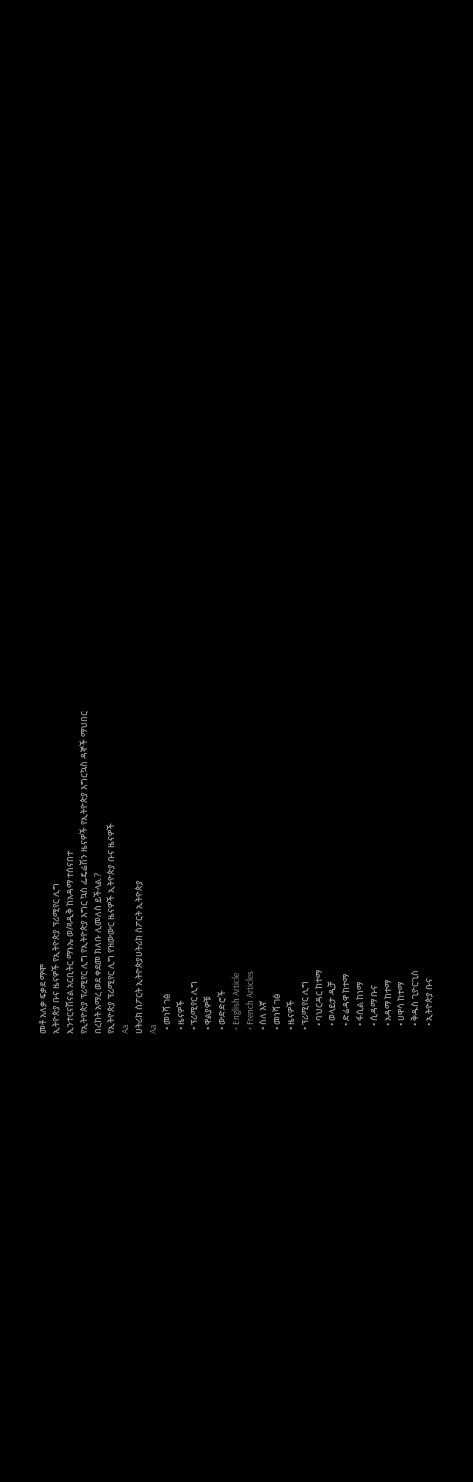መቶ አለቃ ፍቃደ ማሞ
ኢትዮጵያ ቡና ዜናዎች የኢትዮጵያ ፕሪሚየር ሊግ
ኢንተርናሽናል አርቢትር ማኑኤ ወ/ጻዲቅ ከአዳማ ተሰናበተ
የኢትዮጵያ ፕሪሚየር ሊግ የኢትዮጵያ እግር ኳስ ፌዴሬሽን ዜናዎች የኢትዮጵያ እግርኳስ ዳኞች ማህበር
በረከት አማረ ወደ ቀደመ ክለቡ ሊመለስ ይችላል ?
የኢትዮጵያ ፕሪሚየር ሊግ የዝውውር ዜናዎች ኢትዮጵያ ቡና ዜናዎች
Aa
ሀትሪክ ስፖርት ኢትዮጵያሀትሪክ ስፖርት ኢትዮጵያ
Aa
  • መነሻ ገፅ
  • ዜናዎች
  • ፕሪሚየር ሊግ
  • ዋልያዎቹ
  • ውድድሮች
  • English Article
  • French Articles
  • ስለ እኛ
  • መነሻ ገፅ
  • ዜናዎች
  • ፕሪሚየር ሊግ
    • ባህርዳር ከተማ
    • ወላይታ ዲቻ
    • ድሬዳዋ ከተማ
    • ፋሲል ከነማ
    • ሲዳማ ቡና
    • አዳማ ከተማ
    • ሀዋሳ ከተማ
    • ቅዱስ ጊዮርጊስ
    • ኢትዮጵያ ቡና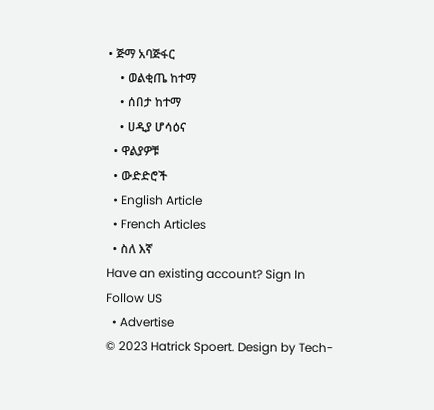• ጅማ አባጅፋር
    • ወልቂጤ ከተማ
    • ሰበታ ከተማ
    • ሀዲያ ሆሳዕና
  • ዋልያዎቹ
  • ውድድሮች
  • English Article
  • French Articles
  • ስለ እኛ
Have an existing account? Sign In
Follow US
  • Advertise
© 2023 Hatrick Spoert. Design by Tech-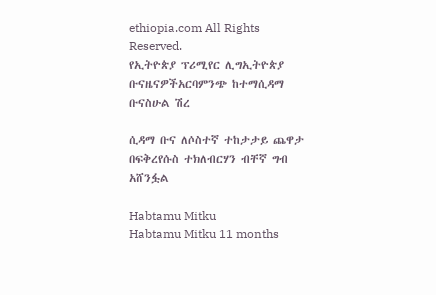ethiopia.com All Rights Reserved.
የኢትዮጵያ ፕሪሚየር ሊግኢትዮጵያ ቡናዜናዎችአርባምንጭ ከተማሲዳማ ቡናስሁል ሽረ

ሲዳማ ቡና ለሶስተኛ ተከታታይ ጨዋታ በፍቅረየሱስ ተክለብርሃን ብቸኛ ግብ አሸንፏል

Habtamu Mitku
Habtamu Mitku 11 months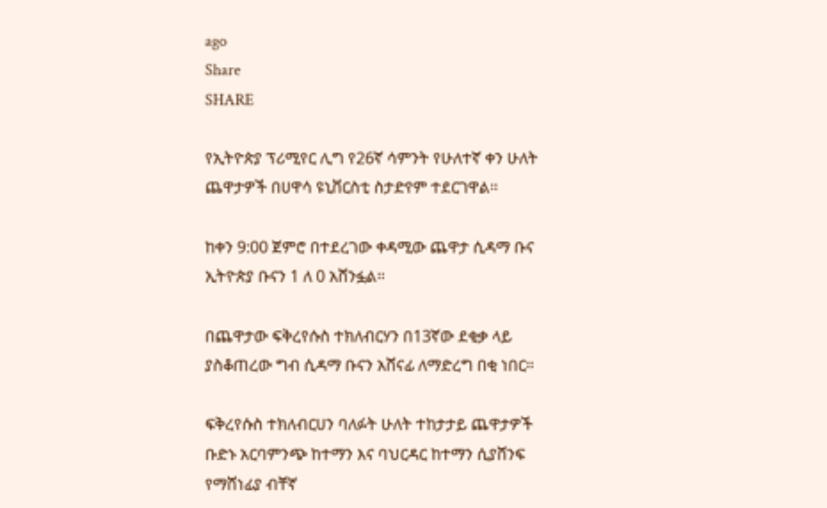ago
Share
SHARE

የኢትዮጵያ ፕሪሚየር ሊግ የ26ኛ ሳምንት የሁለተኛ ቀን ሁለት ጨዋታዎች በሀዋሳ ዩኒቨርስቲ ስታድየም ተደርገዋል።

ከቀን 9:00 ጀምሮ በተደረገው ቀዳሚው ጨዋታ ሲዳማ ቡና ኢትዮጵያ ቡናን 1 ለ 0 አሸንፏል።

በጨዋታው ፍቅረየሱስ ተክለብርሃን በ13ኛው ደቂቃ ላይ ያስቆጠረው ግብ ሲዳማ ቡናን አሸናፊ ለማድረግ በቂ ነበር።

ፍቅረየሱስ ተክለብርሀን ባለፉት ሁለት ተከታታይ ጨዋታዎች ቡድኑ አርባምንጭ ከተማን እና ባህርዳር ከተማን ሲያሸንፍ የማሸነፊያ ብቸኛ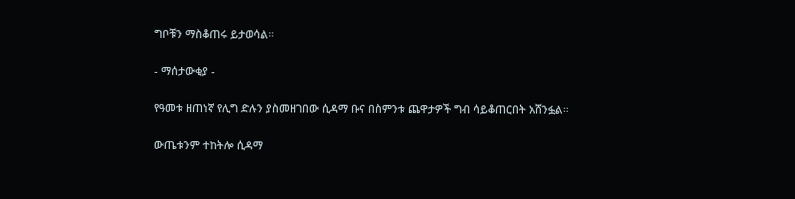ግቦቹን ማስቆጠሩ ይታወሳል።

- ማሰታውቂያ -

የዓመቱ ዘጠነኛ የሊግ ድሉን ያስመዘገበው ሲዳማ ቡና በስምንቱ ጨዋታዎች ግብ ሳይቆጠርበት አሸንፏል።

ውጤቱንም ተከትሎ ሲዳማ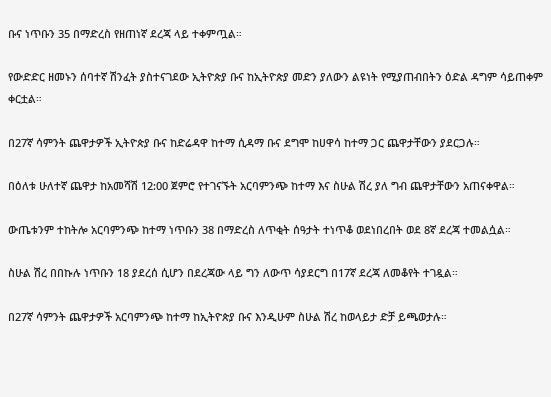ቡና ነጥቡን 35 በማድረስ የዘጠነኛ ደረጃ ላይ ተቀምጧል።

የውድድር ዘመኑን ሰባተኛ ሽንፈት ያስተናገደው ኢትዮጵያ ቡና ከኢትዮጵያ መድን ያለውን ልዩነት የሚያጠብበትን ዕድል ዳግም ሳይጠቀም ቀርቷል።

በ27ኛ ሳምንት ጨዋታዎች ኢትዮጵያ ቡና ከድሬዳዋ ከተማ ሲዳማ ቡና ደግሞ ከሀዋሳ ከተማ ጋር ጨዋታቸውን ያደርጋሉ።

በዕለቱ ሁለተኛ ጨዋታ ከአመሻሽ 12:00 ጀምሮ የተገናኙት አርባምንጭ ከተማ እና ስሁል ሽረ ያለ ግብ ጨዋታቸውን አጠናቀዋል።

ውጤቱንም ተከትሎ አርባምንጭ ከተማ ነጥቡን 38 በማድረስ ለጥቂት ሰዓታት ተነጥቆ ወደነበረበት ወደ 8ኛ ደረጃ ተመልሷል።

ስሁል ሽረ በበኩሉ ነጥቡን 18 ያደረሰ ሲሆን በደረጃው ላይ ግን ለውጥ ሳያደርግ በ17ኛ ደረጃ ለመቆየት ተገዷል።

በ27ኛ ሳምንት ጨዋታዎች አርባምንጭ ከተማ ከኢትዮጵያ ቡና እንዲሁም ስሁል ሽረ ከወላይታ ድቻ ይጫወታሉ።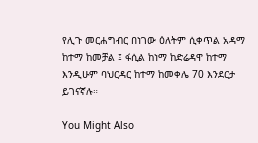የሊጉ መርሐግብር በነገው ዕለትም ሲቀጥል አዳማ ከተማ ከመቻል ፤ ፋሲል ከነማ ከድሬዳዋ ከተማ እንዲሁም ባህርዳር ከተማ ከመቀሌ 70 እንደርታ ይገናኛሉ።

You Might Also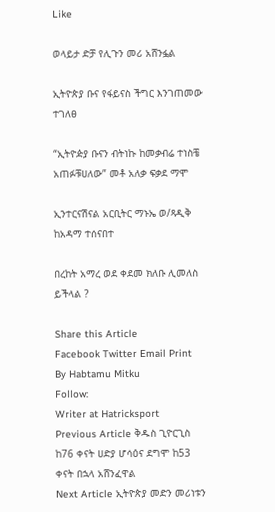Like

ወላይታ ድቻ የሊጉን መሪ አሸንፏል

ኢትዮጵያ ቡና የፋይናስ ችግር እንገጠመው ተገለፀ

“ኢትዮዽያ ቡናን ብትነኩ ከመቃብሬ ተነስቼ አጠፉቹሀለው” መቶ አለቃ ፍቃደ ማሞ

ኢንተርናሽናል አርቢትር ማኑኤ ወ/ጻዲቅ ከአዳማ ተሰናበተ

በረከት አማረ ወደ ቀደመ ክለቡ ሊመለስ ይችላል ?

Share this Article
Facebook Twitter Email Print
By Habtamu Mitku
Follow:
Writer at Hatricksport
Previous Article ቅዱስ ጊዮርጊስ ከ76 ቀናት ሀድያ ሆሳዕና ደግሞ ከ53 ቀናት በኋላ አሸንፈዋል
Next Article ኢትዮጵያ መድን መሪነቱን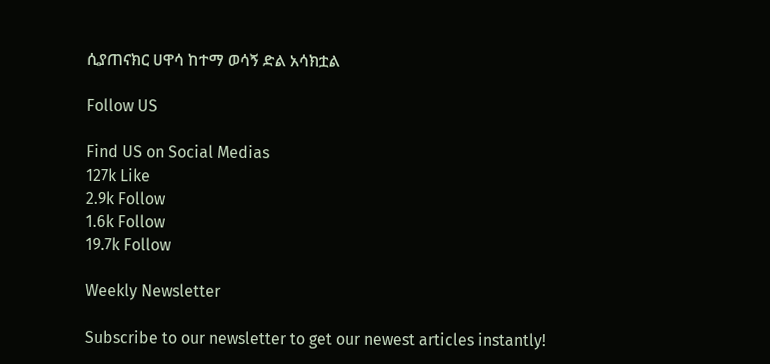ሲያጠናክር ሀዋሳ ከተማ ወሳኝ ድል አሳክቷል

Follow US

Find US on Social Medias
127k Like
2.9k Follow
1.6k Follow
19.7k Follow

Weekly Newsletter

Subscribe to our newsletter to get our newest articles instantly!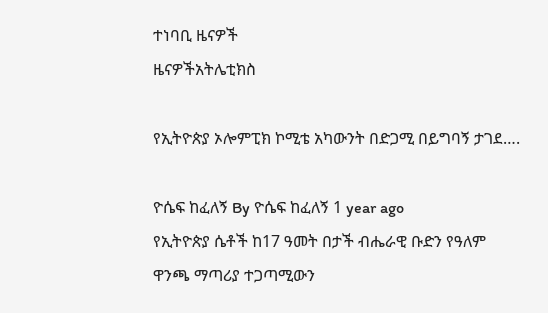ተነባቢ ዜናዎች
ዜናዎችአትሌቲክስ

የኢትዮጵያ ኦሎምፒክ ኮሚቴ አካውንት በድጋሚ በይግባኝ ታገደ….

ዮሴፍ ከፈለኝ By ዮሴፍ ከፈለኝ 1 year ago
የኢትዮጵያ ሴቶች ከ17 ዓመት በታች ብሔራዊ ቡድን የዓለም ዋንጫ ማጣሪያ ተጋጣሚውን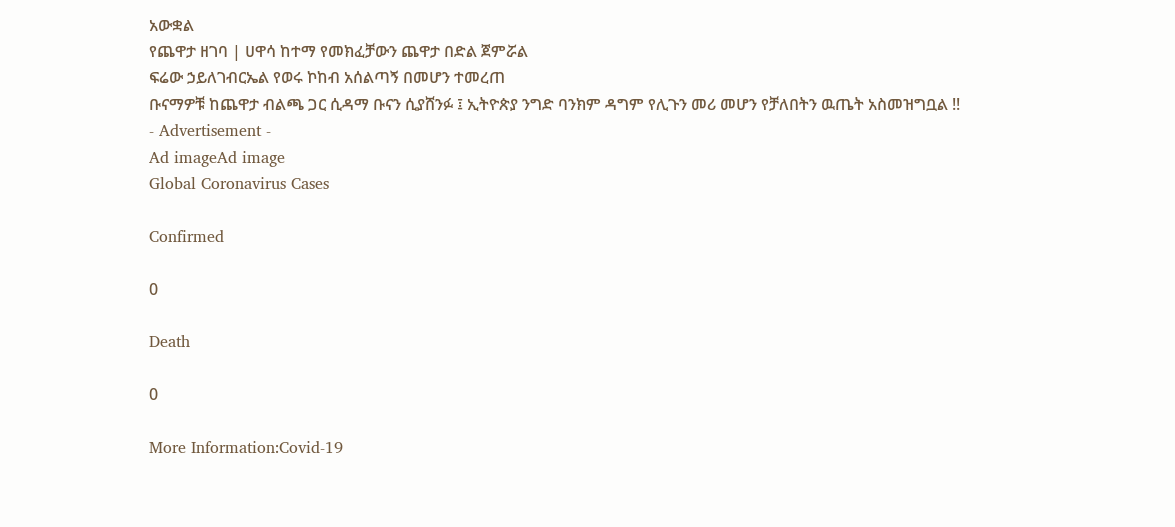አውቋል
የጨዋታ ዘገባ | ሀዋሳ ከተማ የመክፈቻውን ጨዋታ በድል ጀምሯል
ፍሬው ኃይለገብርኤል የወሩ ኮከብ አሰልጣኝ በመሆን ተመረጠ
ቡናማዎቹ ከጨዋታ ብልጫ ጋር ሲዳማ ቡናን ሲያሸንፉ ፤ ኢትዮጵያ ንግድ ባንክም ዳግም የሊጉን መሪ መሆን የቻለበትን ዉጤት አስመዝግቧል !!
- Advertisement -
Ad imageAd image
Global Coronavirus Cases

Confirmed

0

Death

0

More Information:Covid-19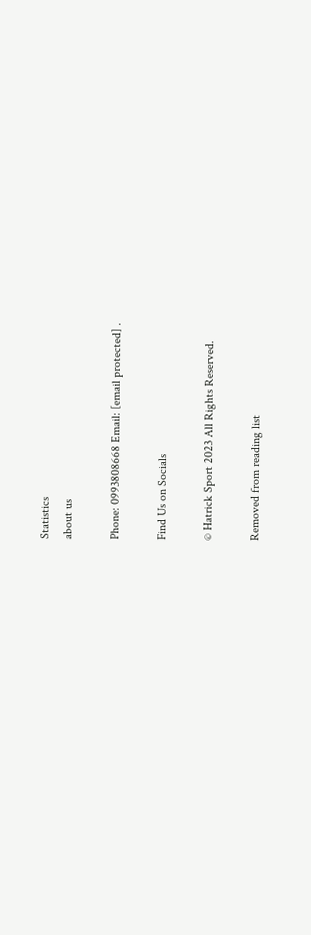Statistics
about us

Phone: 0993808668 Email: [email protected] .

Find Us on Socials

© Hatrick Sport 2023 All Rights Reserved.

Removed from reading list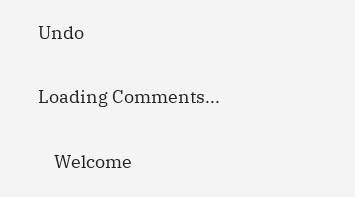Undo


Loading Comments...


    Welcome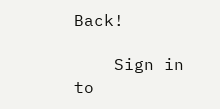Back!

    Sign in to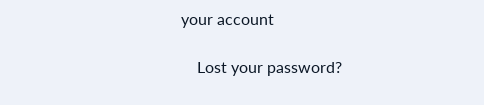your account

    Lost your password?